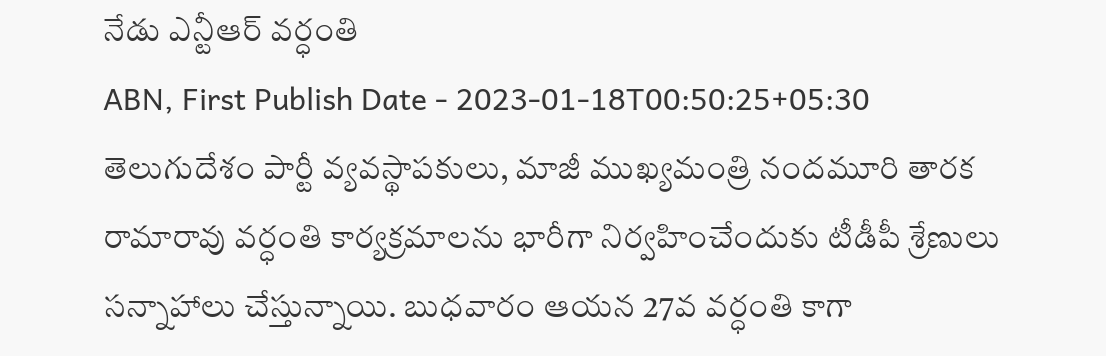నేడు ఎన్టీఆర్ వర్ధంతి
ABN, First Publish Date - 2023-01-18T00:50:25+05:30
తెలుగుదేశం పార్టీ వ్యవస్థాపకులు, మాజీ ముఖ్యమంత్రి నందమూరి తారక రామారావు వర్ధంతి కార్యక్రమాలను భారీగా నిర్వహించేందుకు టీడీపీ శ్రేణులు సన్నాహాలు చేస్తున్నాయి. బుధవారం ఆయన 27వ వర్ధంతి కాగా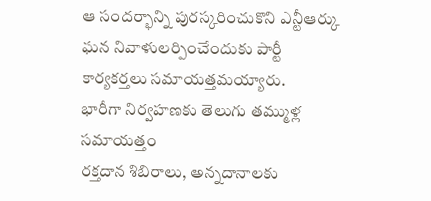ఆ సందర్భాన్ని పురస్కరించుకొని ఎన్టీఆర్కు ఘన నివాళులర్పించేందుకు పార్టీ కార్యకర్తలు సమాయత్తమయ్యారు.
భారీగా నిర్వహణకు తెలుగు తమ్ముళ్ల సమాయత్తం
రక్తదాన శిబిరాలు, అన్నదానాలకు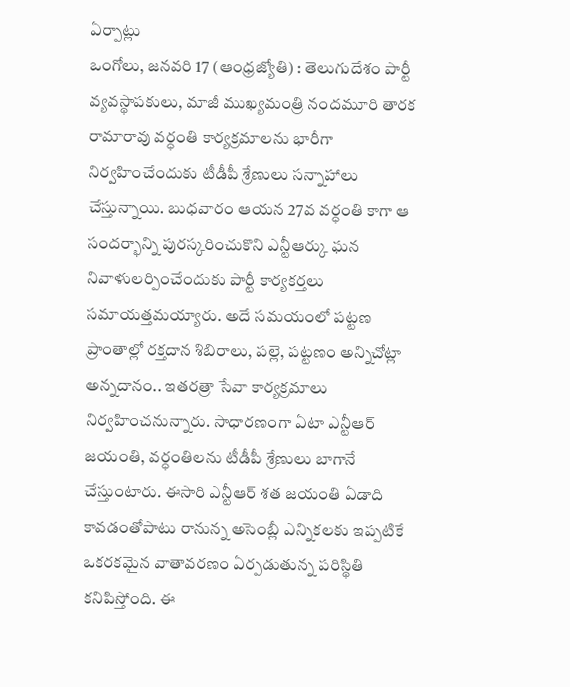ఏర్పాట్లు
ఒంగోలు, జనవరి 17 (ఆంధ్రజ్యోతి) : తెలుగుదేశం పార్టీ వ్యవస్థాపకులు, మాజీ ముఖ్యమంత్రి నందమూరి తారక రామారావు వర్ధంతి కార్యక్రమాలను భారీగా నిర్వహించేందుకు టీడీపీ శ్రేణులు సన్నాహాలు చేస్తున్నాయి. బుధవారం ఆయన 27వ వర్ధంతి కాగా ఆ సందర్భాన్ని పురస్కరించుకొని ఎన్టీఆర్కు ఘన నివాళులర్పించేందుకు పార్టీ కార్యకర్తలు సమాయత్తమయ్యారు. అదే సమయంలో పట్టణ ప్రాంతాల్లో రక్తదాన శిబిరాలు, పల్లె, పట్టణం అన్నిచోట్లా అన్నదానం.. ఇతరత్రా సేవా కార్యక్రమాలు నిర్వహించనున్నారు. సాధారణంగా ఏటా ఎన్టీఆర్ జయంతి, వర్ధంతిలను టీడీపీ శ్రేణులు బాగానే చేస్తుంటారు. ఈసారి ఎన్టీఆర్ శత జయంతి ఏడాది కావడంతోపాటు రానున్న అసెంబ్లీ ఎన్నికలకు ఇప్పటికే ఒకరకమైన వాతావరణం ఏర్పడుతున్న పరిస్థితి కనిపిస్తోంది. ఈ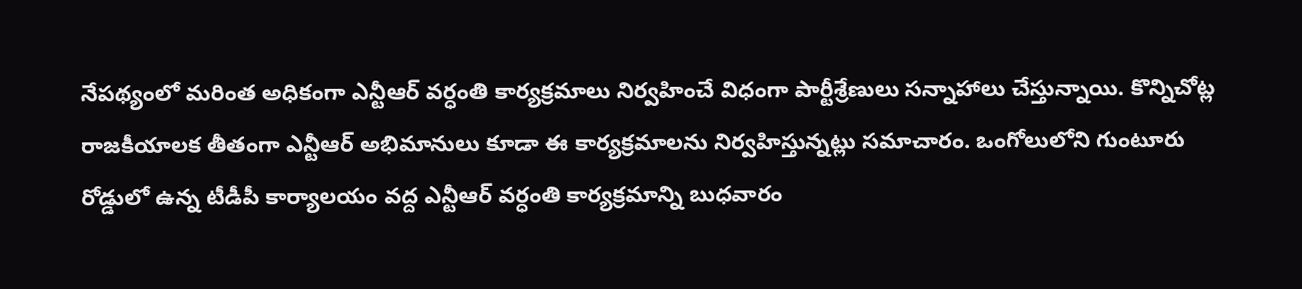నేపథ్యంలో మరింత అధికంగా ఎన్టీఆర్ వర్ధంతి కార్యక్రమాలు నిర్వహించే విధంగా పార్టీశ్రేణులు సన్నాహాలు చేస్తున్నాయి. కొన్నిచోట్ల రాజకీయాలక తీతంగా ఎన్టీఆర్ అభిమానులు కూడా ఈ కార్యక్రమాలను నిర్వహిస్తున్నట్లు సమాచారం. ఒంగోలులోని గుంటూరు రోడ్డులో ఉన్న టీడీపీ కార్యాలయం వద్ద ఎన్టీఆర్ వర్ధంతి కార్యక్రమాన్ని బుధవారం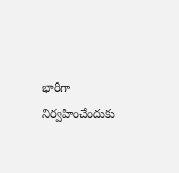భారీగా నిర్వహించేందుకు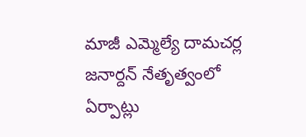మాజీ ఎమ్మెల్యే దామచర్ల జనార్దన్ నేతృత్వంలో ఏర్పాట్లు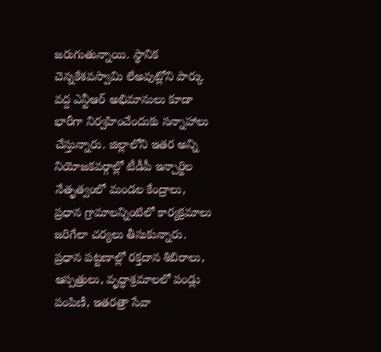జరుగుతున్నాయి. స్థానిక చెన్నకేశవస్వామి లేఅవుట్లోని పార్కు వద్ద ఎన్టీఆర్ అభిమానులు కూడా భారీగా నిర్వహించేందుకు సన్నాహాలు చేస్తున్నారు. జిల్లాలోని ఇతర అన్ని నియోజకవర్గాల్లో టీడీపీ ఇన్చార్జిల నేతృత్వంలో మండల కేంద్రాలు, ప్రధాన గ్రామాలన్నింటిలో కార్యక్రమాలు జరిగేలా చర్యలు తీసుకున్నారు. ప్రధాన పట్టణాల్లో రక్తదాన శిబిరాలు, ఆస్పత్రులు, వృద్ధాశ్రమాలలో పండ్లు పంపిణీ, ఇతరత్రా సేవా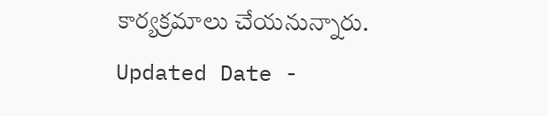కార్యక్రమాలు చేయనున్నారు.
Updated Date -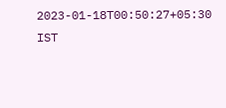2023-01-18T00:50:27+05:30 IST